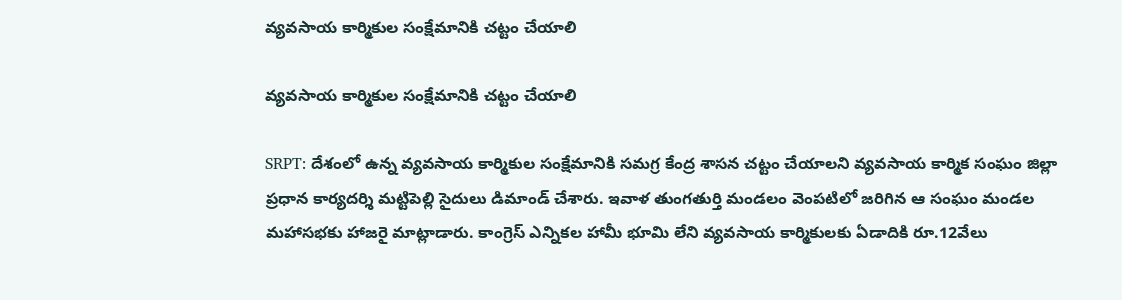వ్యవసాయ కార్మికుల సంక్షేమానికి చట్టం చేయాలి

వ్యవసాయ కార్మికుల సంక్షేమానికి చట్టం చేయాలి

SRPT: దేశంలో ఉన్న వ్యవసాయ కార్మికుల సంక్షేమానికి సమగ్ర కేంద్ర శాసన చట్టం చేయాలని వ్యవసాయ కార్మిక సంఘం జిల్లా ప్రధాన కార్యదర్శి మట్టిపెల్లి సైదులు డిమాండ్ చేశారు. ఇవాళ తుంగతుర్తి మండలం వెంపటిలో జరిగిన ఆ సంఘం మండల మహాసభకు హాజరై మాట్లాడారు. కాంగ్రెస్ ఎన్నికల హామీ భూమి లేని వ్యవసాయ కార్మికులకు ఏడాదికి రూ.12వేలు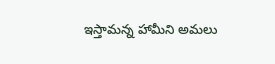ఇస్తామన్న హామీని అమలు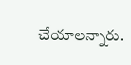చేయాలన్నారు.